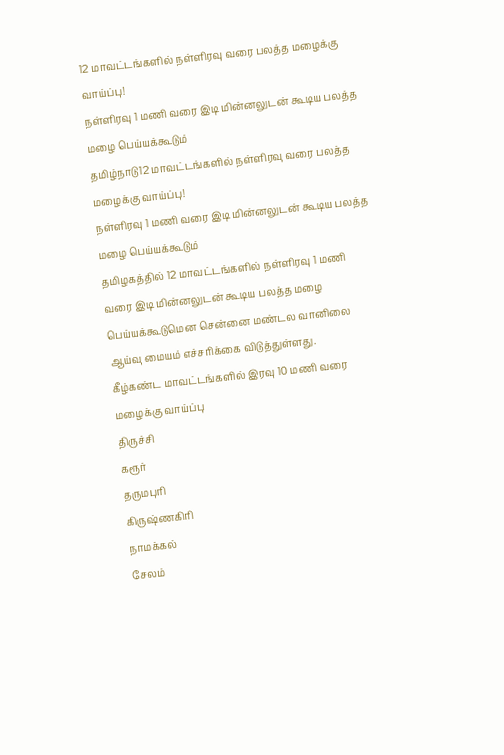12 மாவட்டங்களில் நள்ளிரவு வரை பலத்த மழைக்கு வாய்ப்பு!
நள்ளிரவு 1 மணி வரை இடி மின்னலுடன் கூடிய பலத்த மழை பெய்யக்கூடும்
தமிழ்நாடு12 மாவட்டங்களில் நள்ளிரவு வரை பலத்த மழைக்கு வாய்ப்பு!
நள்ளிரவு 1 மணி வரை இடி மின்னலுடன் கூடிய பலத்த மழை பெய்யக்கூடும்
தமிழகத்தில் 12 மாவட்டங்களில் நள்ளிரவு 1 மணி வரை இடி மின்னலுடன் கூடிய பலத்த மழை பெய்யக்கூடுமென சென்னை மண்டல வானிலை ஆய்வு மையம் எச்சரிக்கை விடுத்துள்ளது.
கீழ்கண்ட மாவட்டங்களில் இரவு 10 மணி வரை மழைக்கு வாய்ப்பு
திருச்சி
கரூர்
தருமபுரி
கிருஷ்ணகிரி
நாமக்கல்
சேலம்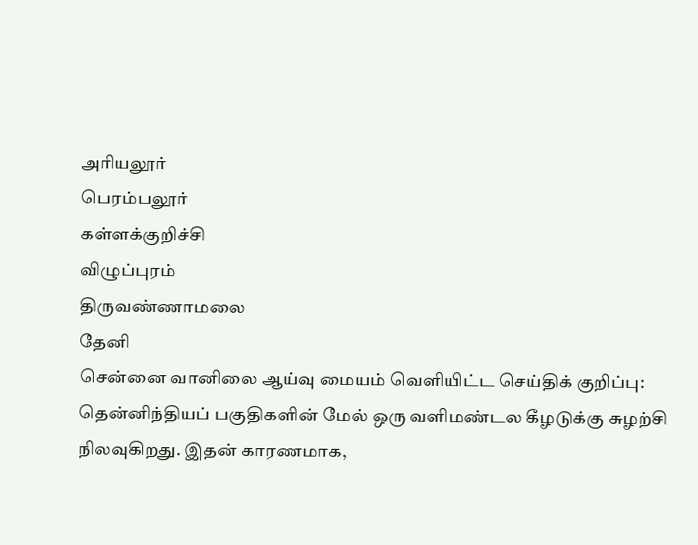அரியலூர்
பெரம்பலூர்
கள்ளக்குறிச்சி
விழுப்புரம்
திருவண்ணாமலை
தேனி
சென்னை வானிலை ஆய்வு மையம் வெளியிட்ட செய்திக் குறிப்பு:
தென்னிந்தியப் பகுதிகளின் மேல் ஒரு வளிமண்டல கீழடுக்கு சுழற்சி நிலவுகிறது. இதன் காரணமாக,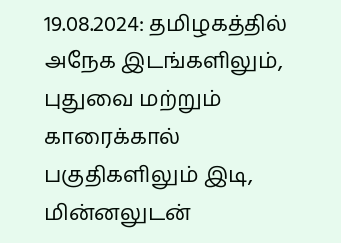19.08.2024: தமிழகத்தில் அநேக இடங்களிலும், புதுவை மற்றும் காரைக்கால் பகுதிகளிலும் இடி, மின்னலுடன்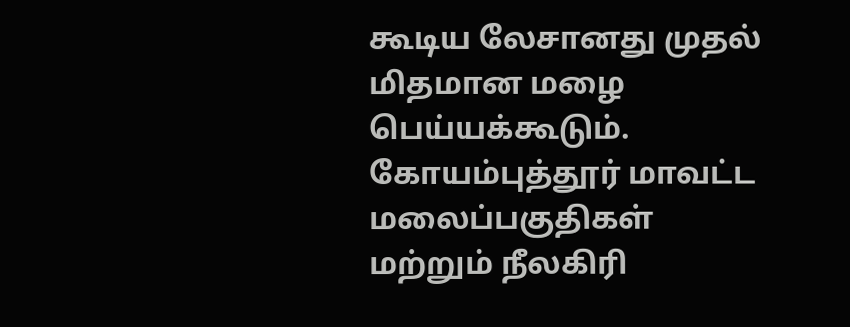கூடிய லேசானது முதல் மிதமான மழை பெய்யக்கூடும். கோயம்புத்தூர் மாவட்ட மலைப்பகுதிகள் மற்றும் நீலகிரி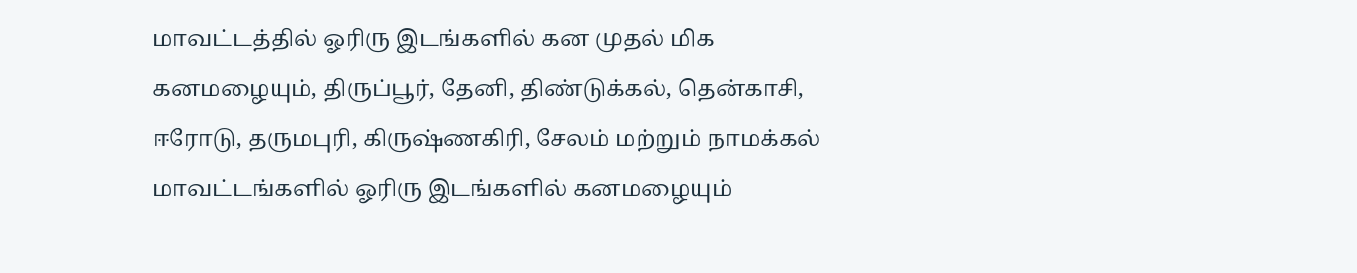மாவட்டத்தில் ஓரிரு இடங்களில் கன முதல் மிக கனமழையும், திருப்பூர், தேனி, திண்டுக்கல், தென்காசி, ஈரோடு, தருமபுரி, கிருஷ்ணகிரி, சேலம் மற்றும் நாமக்கல் மாவட்டங்களில் ஓரிரு இடங்களில் கனமழையும்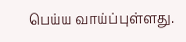பெய்ய வாய்ப்புள்ளது.